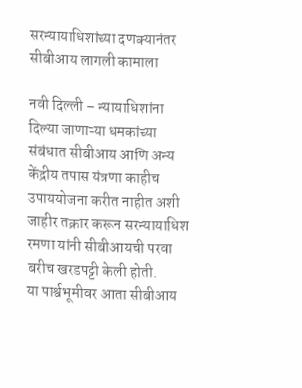सरन्यायाधिशांच्या दणक्यानंतर सीबीआय लागली कामाला

नवी दिल्ली – न्यायाधिशांना दिल्या जाणाऱ्या धमकांच्या संबंधात सीबीआय आणि अन्य केंद्रीय तपास यंत्रणा काहीच उपाययोजना करीत नाहीत अशी जाहीर तक्रार करून सरन्यायाधिश रमणा यांनी सीबीआयची परवा बरीच खरडपट्टी केली होती.
या पार्श्वभूमीवर आता सीबीआय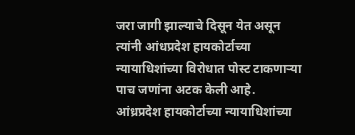जरा जागी झाल्याचे दिसून येत असून त्यांनी आंधप्रदेश हायकोर्टाच्या न्यायाधिशांच्या विरोधात पोस्ट टाकणाऱ्या पाच जणांना अटक केली आहे.
आंध्रप्रदेश हायकोर्टाच्या न्यायाधिशांच्या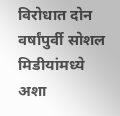विरोधात दोन वर्षांपुर्वी सोशल मिडीयांमध्ये अशा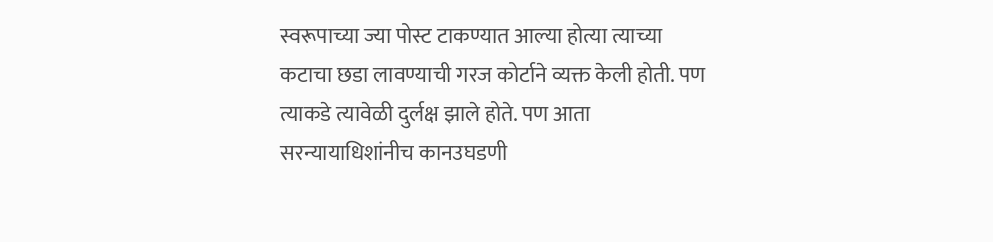स्वरूपाच्या ज्या पोस्ट टाकण्यात आल्या होत्या त्याच्या कटाचा छडा लावण्याची गरज कोर्टाने व्यक्त केली होती. पण त्याकडे त्यावेळी दुर्लक्ष झाले होते. पण आता सरन्यायाधिशांनीच कानउघडणी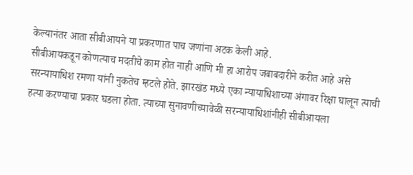केल्यानंतर आता सीबीआयने या प्रकरणात पाच जणांना अटक केली आहे.
सीबीआयकडून कोणत्याच मदतीचे काम होत नाही आणि मी हा आरोप जबाबदारीने करीत आहे असे सरन्यायाधिश रमणा यांनी नुकतेच म्हटले होते. झारखंड मध्ये एका न्यायाधिशाच्या अंगावर रिक्षा घालून त्याची हत्या करण्याचा प्रकार घडला होता. त्याच्या सुनावणीच्यावेळी सरन्यायाधिशांनीही सीबीआयला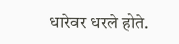धारेवर धरले होते.